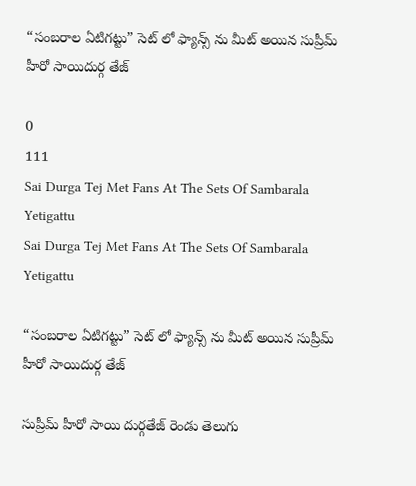“సంబరాల ఏటిగట్టు” సెట్ లో ఫ్యాన్స్ ను మీట్ అయిన సుప్రీమ్ హీరో సాయిదుర్గ తేజ్

0
111
Sai Durga Tej Met Fans At The Sets Of Sambarala Yetigattu
Sai Durga Tej Met Fans At The Sets Of Sambarala Yetigattu

“సంబరాల ఏటిగట్టు” సెట్ లో ఫ్యాన్స్ ను మీట్ అయిన సుప్రీమ్ హీరో సాయిదుర్గ తేజ్

సుప్రీమ్ హీరో సాయి దుర్గతేజ్ రెండు తెలుగు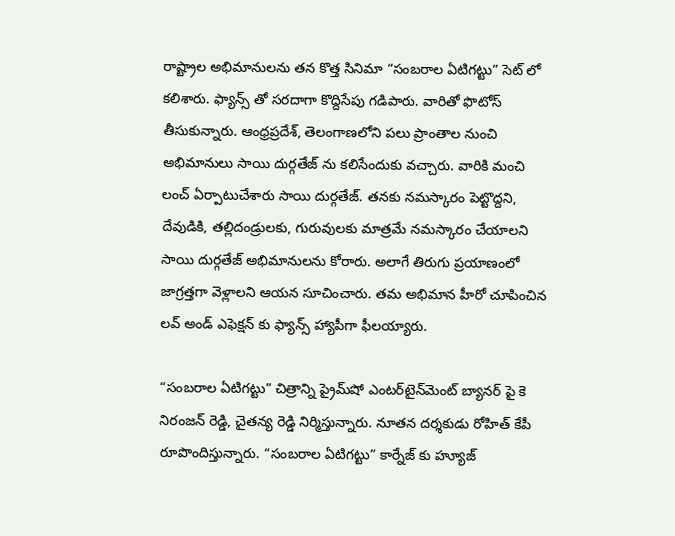రాష్ట్రాల అభిమానులను తన కొత్త సినిమా “సంబరాల ఏటిగట్టు” సెట్ లో కలిశారు. ఫ్యాన్స్ తో సరదాగా కొద్దిసేపు గడిపారు. వారితో ఫొటోస్ తీసుకున్నారు. ఆంధ్రప్రదేశ్, తెలంగాణలోని పలు ప్రాంతాల నుంచి అభిమానులు సాయి దుర్గతేజ్ ను కలిసేందుకు వచ్చారు. వారికి మంచి లంచ్ ఏర్పాటుచేశారు సాయి దుర్గతేజ్. తనకు నమస్కారం పెట్టొద్దని, దేవుడికి, తల్లిదండ్రులకు, గురువులకు మాత్రమే నమస్కారం చేయాలని సాయి దుర్గతేజ్ అభిమానులను కోరారు. అలాగే తిరుగు ప్రయాణంలో జాగ్రత్తగా వెళ్లాలని ఆయన సూచించారు. తమ అభిమాన హీరో చూపించిన లవ్ అండ్ ఎఫెక్షన్ కు ఫ్యాన్స్ హ్యాపీగా ఫీలయ్యారు.

“సంబరాల ఏటిగట్టు” చిత్రాన్ని ప్రైమ్‌షో ఎంటర్‌టైన్‌మెంట్ బ్యానర్ పై కె నిరంజన్ రెడ్డి, చైతన్య రెడ్డి నిర్మిస్తున్నారు. నూతన దర్శకుడు రోహిత్ కేపీ రూపొందిస్తున్నారు. “సంబరాల ఏటిగట్టు” కార్నేజ్ కు హ్యూజ్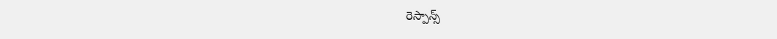రెస్పాన్స్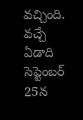వచ్చింది. వచ్చే ఏడాది సెప్టెంబర్ 25న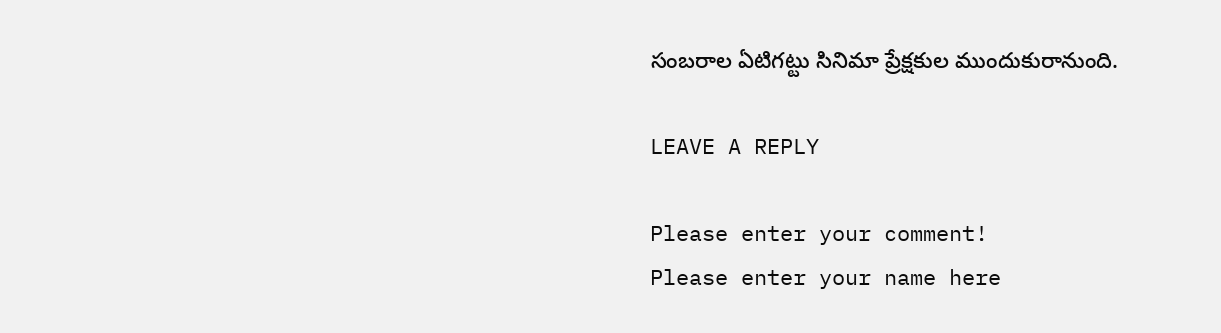సంబరాల ఏటిగట్టు సినిమా ప్రేక్షకుల ముందుకురానుంది.

LEAVE A REPLY

Please enter your comment!
Please enter your name here